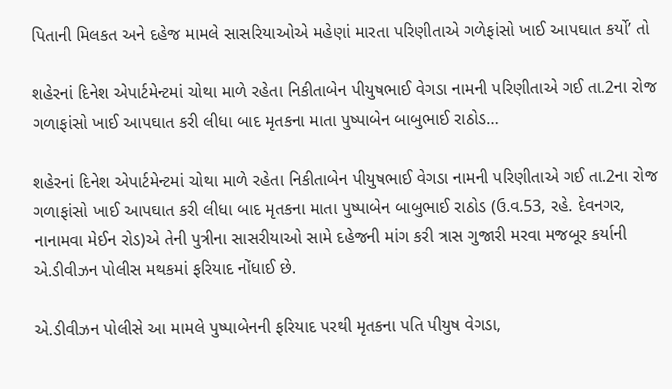પિતાની મિલકત અને દહેજ મામલે સાસરિયાઓએ મહેણાં મારતા પરિણીતાએ ગળેફાંસો ખાઈ આપઘાત કર્યો’ તો

શહેરનાં દિનેશ એપાર્ટમેન્ટમાં ચોથા માળે રહેતા નિકીતાબેન પીયુષભાઈ વેગડા નામની પરિણીતાએ ગઈ તા.2ના રોજ ગળાફાંસો ખાઈ આપઘાત કરી લીધા બાદ મૃતકના માતા પુષ્પાબેન બાબુભાઈ રાઠોડ…

શહેરનાં દિનેશ એપાર્ટમેન્ટમાં ચોથા માળે રહેતા નિકીતાબેન પીયુષભાઈ વેગડા નામની પરિણીતાએ ગઈ તા.2ના રોજ ગળાફાંસો ખાઈ આપઘાત કરી લીધા બાદ મૃતકના માતા પુષ્પાબેન બાબુભાઈ રાઠોડ (ઉ.વ.53, રહે. દેવનગર, નાનામવા મેઈન રોડ)એ તેની પુત્રીના સાસરીયાઓ સામે દહેજની માંગ કરી ત્રાસ ગુજારી મરવા મજબૂર કર્યાની એ.ડીવીઝન પોલીસ મથકમાં ફરિયાદ નોંધાઈ છે.

એ.ડીવીઝન પોલીસે આ મામલે પુષ્પાબેનની ફરિયાદ પરથી મૃતકના પતિ પીયુષ વેગડા,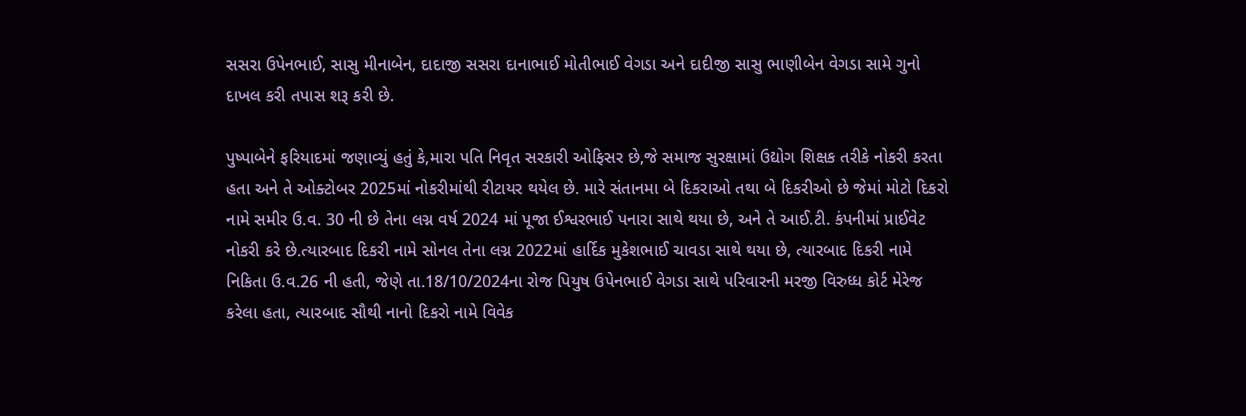સસરા ઉપેનભાઈ, સાસુ મીનાબેન, દાદાજી સસરા દાનાભાઈ મોતીભાઈ વેગડા અને દાદીજી સાસુ ભાણીબેન વેગડા સામે ગુનો દાખલ કરી તપાસ શરૂ કરી છે.

પુષ્પાબેને ફરિયાદમાં જણાવ્યું હતું કે,મારા પતિ નિવૃત સરકારી ઓફિસર છે,જે સમાજ સુરક્ષામાં ઉદ્યોગ શિક્ષક તરીકે નોકરી કરતા હતા અને તે ઓક્ટોબર 2025માં નોકરીમાંથી રીટાયર થયેલ છે. મારે સંતાનમા બે દિકરાઓ તથા બે દિકરીઓ છે જેમાં મોટો દિકરો નામે સમીર ઉ.વ. 30 ની છે તેના લગ્ન વર્ષ 2024 માં પૂજા ઈશ્વરભાઈ પનારા સાથે થયા છે, અને તે આઈ.ટી. કંપનીમાં પ્રાઈવેટ નોકરી કરે છે.ત્યારબાદ દિકરી નામે સોનલ તેના લગ્ન 2022માં હાર્દિક મુકેશભાઈ ચાવડા સાથે થયા છે, ત્યારબાદ દિકરી નામે નિકિતા ઉ.વ.26 ની હતી, જેણે તા.18/10/2024ના રોજ પિયુષ ઉપેનભાઈ વેગડા સાથે પરિવારની મરજી વિરુધ્ધ કોર્ટ મેરેજ કરેલા હતા, ત્યારબાદ સૌથી નાનો દિકરો નામે વિવેક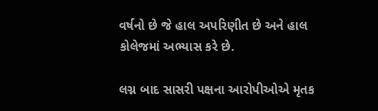વર્ષનો છે જે હાલ અપરિણીત છે અને હાલ કોલેજમાં અભ્યાસ કરે છે.

લગ્ન બાદ સાસરી પક્ષના આરોપીઓએ મૃતક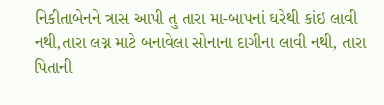નિકીતાબેનને ત્રાસ આપી તુ તારા મા-બાપનાં ઘરેથી કાંઇ લાવી નથી,તારા લગ્ન માટે બનાવેલા સોનાના દાગીના લાવી નથી, તારા પિતાની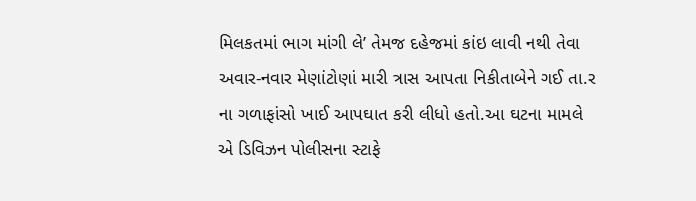મિલકતમાં ભાગ માંગી લે’ તેમજ દહેજમાં કાંઇ લાવી નથી તેવા અવાર-નવાર મેણાંટોણાં મારી ત્રાસ આપતા નિકીતાબેને ગઈ તા.ર ના ગળાફાંસો ખાઈ આપઘાત કરી લીધો હતો.આ ઘટના મામલે એ ડિવિઝન પોલીસના સ્ટાફે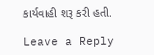કાર્યવાહી શરૂ કરી હતી.

Leave a Reply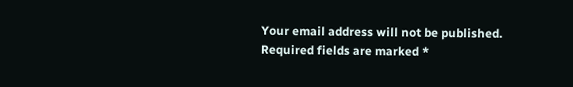Your email address will not be published. Required fields are marked *